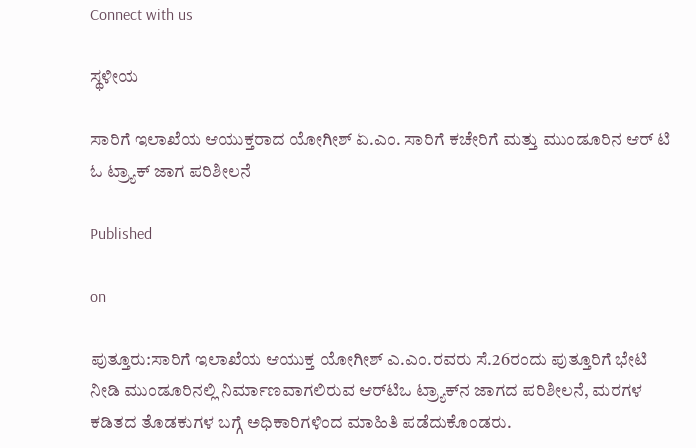Connect with us

ಸ್ಥಳೀಯ

ಸಾರಿಗೆ ಇಲಾಖೆಯ ಆಯುಕ್ತರಾದ ಯೋಗೀಶ್ ಏ.ಎಂ. ಸಾರಿಗೆ ಕಚೇರಿಗೆ ಮತ್ತು ಮುಂಡೂರಿನ ಆರ್ ಟಿ ಓ ಟ್ರ್ಯಾಕ್ ಜಾಗ ಪರಿಶೀಲನೆ

Published

on

ಪುತ್ತೂರು:ಸಾರಿಗೆ ಇಲಾಖೆಯ ಆಯುಕ್ತ ಯೋಗೀಶ್ ಎ.ಎಂ.ರವರು ಸೆ.26ರಂದು ಪುತ್ತೂರಿಗೆ ಭೇಟಿ ನೀಡಿ ಮುಂಡೂರಿನಲ್ಲಿ ನಿರ್ಮಾಣವಾಗಲಿರುವ ಆರ್‌ಟಿಒ ಟ್ರ್ಯಾಕ್‌ನ ಜಾಗದ ಪರಿಶೀಲನೆ, ಮರಗಳ ಕಡಿತದ ತೊಡಕುಗಳ ಬಗ್ಗೆ ಅಧಿಕಾರಿಗಳಿಂದ ಮಾಹಿತಿ ಪಡೆದುಕೊಂಡರು.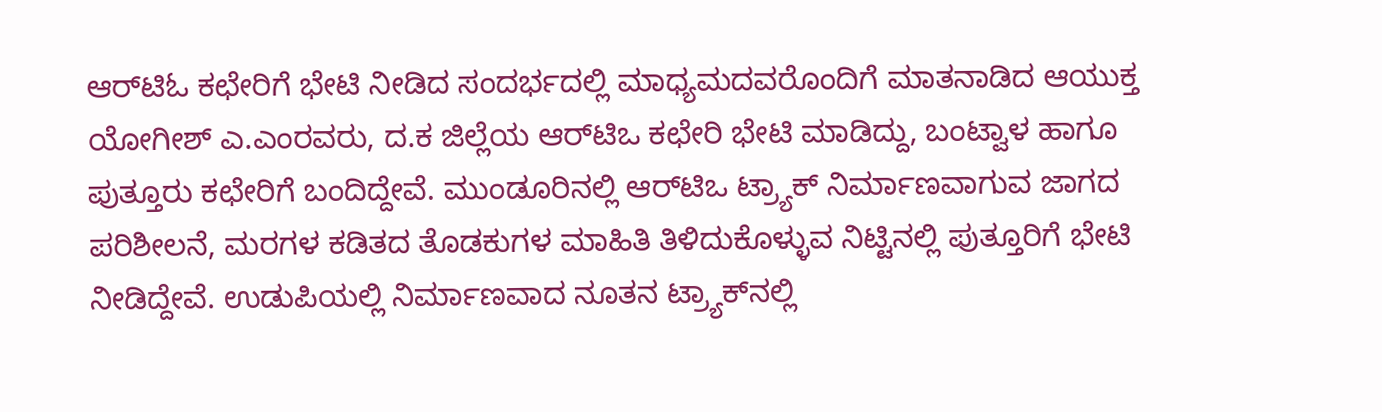ಆರ್‌ಟಿಓ ಕಛೇರಿಗೆ ಭೇಟಿ ನೀಡಿದ ಸಂದರ್ಭದಲ್ಲಿ ಮಾಧ್ಯಮದವರೊಂದಿಗೆ ಮಾತನಾಡಿದ ಆಯುಕ್ತ ಯೋಗೀಶ್ ಎ.ಎಂರವರು, ದ.ಕ ಜಿಲ್ಲೆಯ ಆರ್‌ಟಿಒ ಕಛೇರಿ ಭೇಟಿ ಮಾಡಿದ್ದು, ಬಂಟ್ವಾಳ ಹಾಗೂ ಪುತ್ತೂರು ಕಛೇರಿಗೆ ಬಂದಿದ್ದೇವೆ. ಮುಂಡೂರಿನಲ್ಲಿ ಆರ್‌ಟಿಒ ಟ್ರ್ಯಾಕ್ ನಿರ್ಮಾಣವಾಗುವ ಜಾಗದ ಪರಿಶೀಲನೆ, ಮರಗಳ ಕಡಿತದ ತೊಡಕುಗಳ ಮಾಹಿತಿ ತಿಳಿದುಕೊಳ್ಳುವ ನಿಟ್ಟಿನಲ್ಲಿ ಪುತ್ತೂರಿಗೆ ಭೇಟಿ ನೀಡಿದ್ದೇವೆ. ಉಡುಪಿಯಲ್ಲಿ ನಿರ್ಮಾಣವಾದ ನೂತನ ಟ್ರ್ಯಾಕ್‌ನಲ್ಲಿ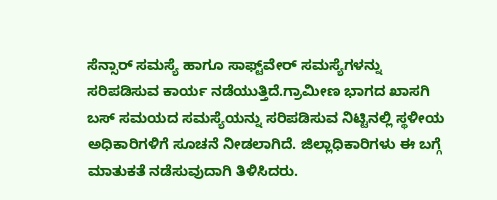ಸೆನ್ಸಾರ್ ಸಮಸ್ಯೆ ಹಾಗೂ ಸಾಫ್ಟ್‌ವೇ‌ರ್ ಸಮಸ್ಯೆಗಳನ್ನು ಸರಿಪಡಿಸುವ ಕಾರ್ಯ ನಡೆಯುತ್ತಿದೆ.ಗ್ರಾಮೀಣ ಭಾಗದ ಖಾಸಗಿ ಬಸ್ ಸಮಯದ ಸಮಸ್ಯೆಯನ್ನು ಸರಿಪಡಿಸುವ ನಿಟ್ಟಿನಲ್ಲಿ ಸ್ಥಳೀಯ ಅಧಿಕಾರಿಗಳಿಗೆ ಸೂಚನೆ ನೀಡಲಾಗಿದೆ. ಜಿಲ್ಲಾಧಿಕಾರಿಗಳು ಈ ಬಗ್ಗೆ ಮಾತುಕತೆ ನಡೆಸುವುದಾಗಿ ತಿಳಿಸಿದರು.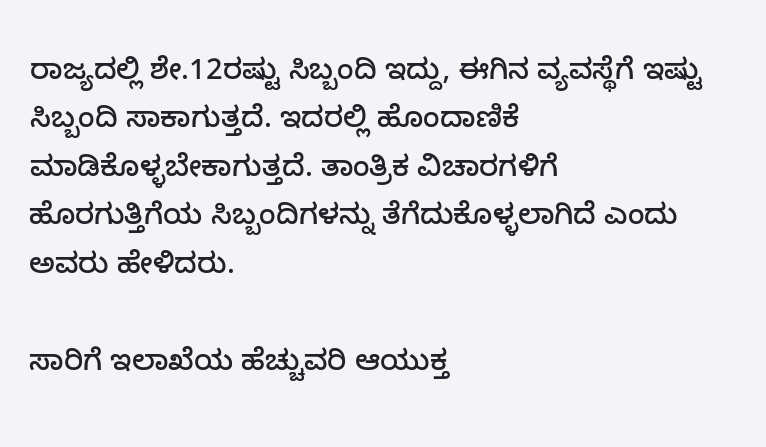ರಾಜ್ಯದಲ್ಲಿ ಶೇ.12ರಷ್ಟು ಸಿಬ್ಬಂದಿ ಇದ್ದು, ಈಗಿನ ವ್ಯವಸ್ಥೆಗೆ ಇಷ್ಟು ಸಿಬ್ಬಂದಿ ಸಾಕಾಗುತ್ತದೆ. ಇದರಲ್ಲಿ ಹೊಂದಾಣಿಕೆ ಮಾಡಿಕೊಳ್ಳಬೇಕಾಗುತ್ತದೆ. ತಾಂತ್ರಿಕ ವಿಚಾರಗಳಿಗೆ ಹೊರಗುತ್ತಿಗೆಯ ಸಿಬ್ಬಂದಿಗಳನ್ನು ತೆಗೆದುಕೊಳ್ಳಲಾಗಿದೆ ಎಂದು ಅವರು ಹೇಳಿದರು.

ಸಾರಿಗೆ ಇಲಾಖೆಯ ಹೆಚ್ಚುವರಿ ಆಯುಕ್ತ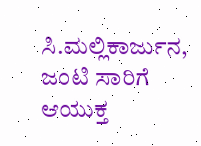ಸಿ.ಮಲ್ಲಿಕಾರ್ಜುನ, ಜಂಟಿ ಸಾರಿಗೆ ಆಯುಕ್ತ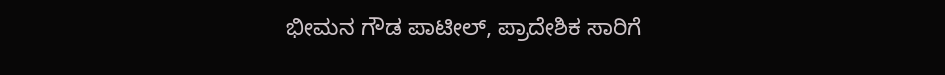ಭೀಮನ ಗೌಡ ಪಾಟೀಲ್‌, ಪ್ರಾದೇಶಿಕ ಸಾರಿಗೆ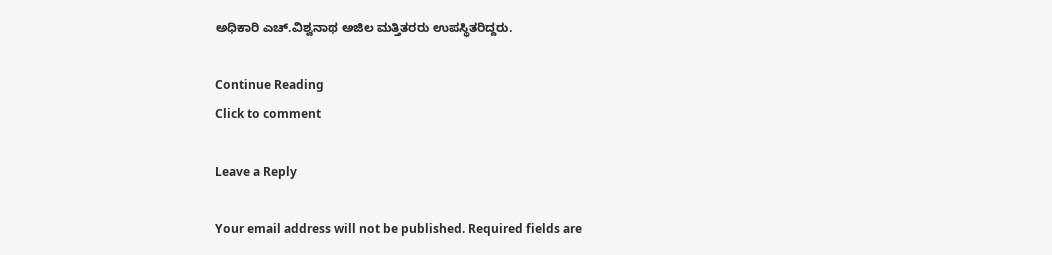ಅಧಿಕಾರಿ ಎಚ್.ವಿಶ್ವನಾಥ ಅಜಿಲ ಮತ್ತಿತರರು ಉಪಸ್ಥಿತರಿದ್ದರು.

Continue Reading
Click to comment

Leave a Reply

Your email address will not be published. Required fields are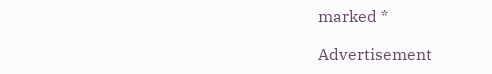marked *

Advertisement